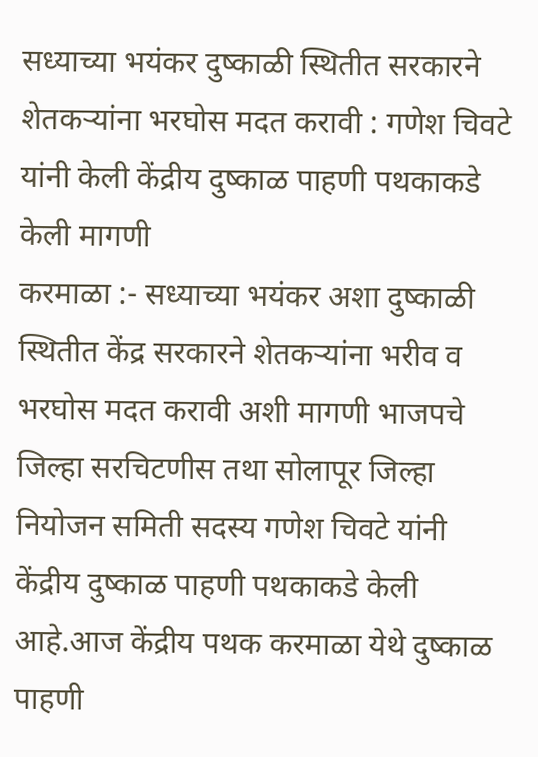सध्याच्या भयंकर दुष्काळी स्थितीत सरकारने शेतकऱ्यांना भरघोस मदत करावी : गणेश चिवटे यांनी केली केंद्रीय दुष्काळ पाहणी पथकाकडे केली मागणी
करमाळा :- सध्याच्या भयंकर अशा दुष्काळी स्थितीत केंद्र सरकारने शेतकऱ्यांना भरीव व भरघोस मदत करावी अशी मागणी भाजपचे जिल्हा सरचिटणीस तथा सोलापूर जिल्हा नियोजन समिती सदस्य गणेश चिवटे यांनी केंद्रीय दुष्काळ पाहणी पथकाकडे केली आहे.आज केंद्रीय पथक करमाळा येथे दुष्काळ पाहणी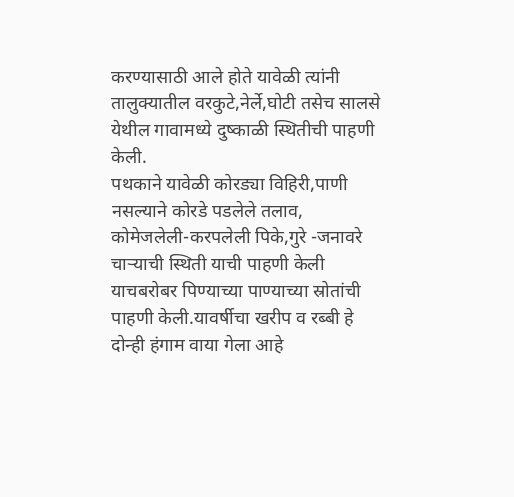करण्यासाठी आले होते यावेळी त्यांनी तालुक्यातील वरकुटे,नेर्ले,घोटी तसेच सालसे येथील गावामध्ये दुष्काळी स्थितीची पाहणी केली.
पथकाने यावेळी कोरड्या विहिरी,पाणी नसल्याने कोरडे पडलेले तलाव, कोमेजलेली-करपलेली पिके,गुरे -जनावरे चाऱ्याची स्थिती याची पाहणी केली याचबरोबर पिण्याच्या पाण्याच्या स्रोतांची पाहणी केली.यावर्षीचा खरीप व रब्बी हे दोन्ही हंगाम वाया गेला आहे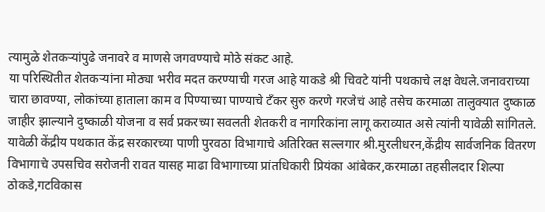त्यामुळे शेतकऱ्यांपुढे जनावरे व माणसे जगवण्याचे मोठे संकट आहे.
या परिस्थितीत शेतकऱ्यांना मोठ्या भरीव मदत करण्याची गरज आहे याकडे श्री चिवटे यांनी पथकाचे लक्ष वेधले.जनावराच्या चारा छावण्या, लोकांच्या हाताला काम व पिण्याच्या पाण्याचे टँकर सुरु करणे गरजेचं आहे तसेच करमाळा तालुक्यात दुष्काळ जाहीर झाल्याने दुष्काळी योजना व सर्व प्रकरच्या सवलती शेतकरी व नागरिकांना लागू कराव्यात असे त्यांनी यावेळी सांगितले.
यावेळी केंद्रीय पथकात केंद्र सरकारच्या पाणी पुरवठा विभागाचे अतिरिक्त सल्लगार श्री.मुरलीधरन,केंद्रीय सार्वजनिक वितरण विभागाचे उपसचिव सरोजनी रावत यासह माढा विभागाच्या प्रांतधिकारी प्रियंका आंबेकर,करमाळा तहसीलदार शिल्पा ठोकडे,गटविकास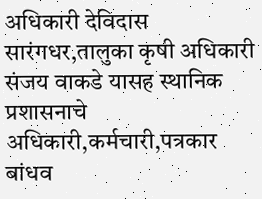अधिकारी देविदास सारंगधर,तालुका कृषी अधिकारी संजय वाकडे यासह स्थानिक प्रशासनाचे अधिकारी,कर्मचारी,पत्रकार बांधव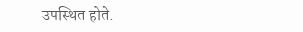उपस्थित होते.